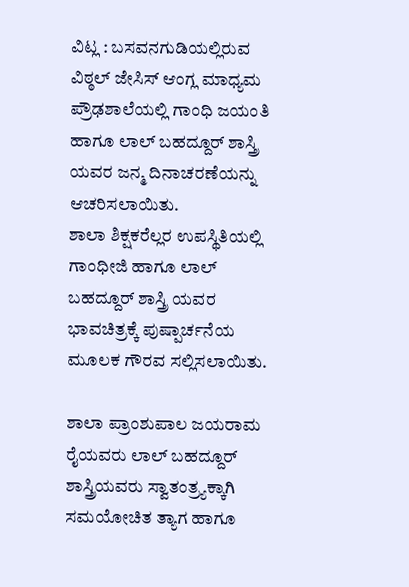ವಿಟ್ಲ : ಬಸವನಗುಡಿಯಲ್ಲಿರುವ ವಿಠ್ಠಲ್ ಜೇಸಿಸ್ ಆಂಗ್ಲ ಮಾಧ್ಯಮ ಪ್ರೌಢಶಾಲೆಯಲ್ಲಿ ಗಾಂಧಿ ಜಯಂತಿ ಹಾಗೂ ಲಾಲ್ ಬಹದ್ದೂರ್ ಶಾಸ್ತ್ರಿ ಯವರ ಜನ್ಮ ದಿನಾಚರಣೆಯನ್ನು ಆಚರಿಸಲಾಯಿತು.
ಶಾಲಾ ಶಿಕ್ಷಕರೆಲ್ಲರ ಉಪಸ್ಥಿತಿಯಲ್ಲಿ ಗಾಂಧೀಜಿ ಹಾಗೂ ಲಾಲ್ ಬಹದ್ದೂರ್ ಶಾಸ್ತ್ರಿ ಯವರ ಭಾವಚಿತ್ರಕ್ಕೆ ಪುಷ್ಪಾರ್ಚನೆಯ ಮೂಲಕ ಗೌರವ ಸಲ್ಲಿಸಲಾಯಿತು.

ಶಾಲಾ ಪ್ರಾಂಶುಪಾಲ ಜಯರಾಮ ರೈಯವರು ಲಾಲ್ ಬಹದ್ದೂರ್ ಶಾಸ್ತ್ರಿಯವರು ಸ್ವಾತಂತ್ರ್ಯಕ್ಕಾಗಿ ಸಮಯೋಚಿತ ತ್ಯಾಗ ಹಾಗೂ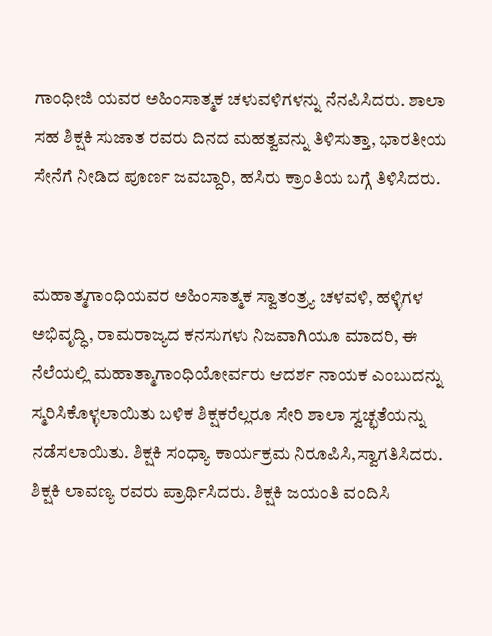ಗಾಂಧೀಜಿ ಯವರ ಅಹಿಂಸಾತ್ಮಕ ಚಳುವಳಿಗಳನ್ನು ನೆನಪಿಸಿದರು. ಶಾಲಾ ಸಹ ಶಿಕ್ಷಕಿ ಸುಜಾತ ರವರು ದಿನದ ಮಹತ್ವವನ್ನು ತಿಳಿಸುತ್ತಾ, ಭಾರತೀಯ ಸೇನೆಗೆ ನೀಡಿದ ಪೂರ್ಣ ಜವಬ್ದಾರಿ, ಹಸಿರು ಕ್ರಾಂತಿಯ ಬಗ್ಗೆ ತಿಳಿಸಿದರು.


ಮಹಾತ್ಮಗಾಂಧಿಯವರ ಅಹಿಂಸಾತ್ಮಕ ಸ್ವಾತಂತ್ರ್ಯ ಚಳವಳಿ, ಹಳ್ಳಿಗಳ ಅಭಿವೃದ್ಧಿ, ರಾಮರಾಜ್ಯದ ಕನಸುಗಳು ನಿಜವಾಗಿಯೂ ಮಾದರಿ, ಈ ನೆಲೆಯಲ್ಲಿ ಮಹಾತ್ಮಾಗಾಂಧಿಯೋರ್ವರು ಆದರ್ಶ ನಾಯಕ ಎಂಬುದನ್ನು ಸ್ಮರಿಸಿಕೊಳ್ಳಲಾಯಿತು ಬಳಿಕ ಶಿಕ್ಷಕರೆಲ್ಲರೂ ಸೇರಿ ಶಾಲಾ ಸ್ವಚ್ಛತೆಯನ್ನು ನಡೆಸಲಾಯಿತು. ಶಿಕ್ಷಕಿ ಸಂಧ್ಯಾ ಕಾರ್ಯಕ್ರಮ ನಿರೂಪಿಸಿ,ಸ್ವಾಗತಿಸಿದರು. ಶಿಕ್ಷಕಿ ಲಾವಣ್ಯ ರವರು ಪ್ರಾರ್ಥಿಸಿದರು. ಶಿಕ್ಷಕಿ ಜಯಂತಿ ವಂದಿಸಿ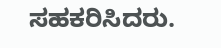ಸಹಕರಿಸಿದರು.